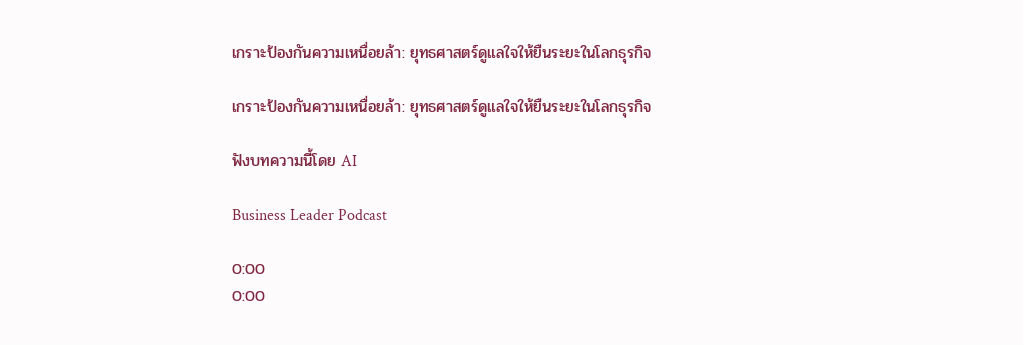เกราะป้องกันความเหนื่อยล้า: ยุทธศาสตร์ดูแลใจให้ยืนระยะในโลกธุรกิจ

เกราะป้องกันความเหนื่อยล้า: ยุทธศาสตร์ดูแลใจให้ยืนระยะในโลกธุรกิจ

ฟังบทความนี้โดย AI

Business Leader Podcast

0:00
0:00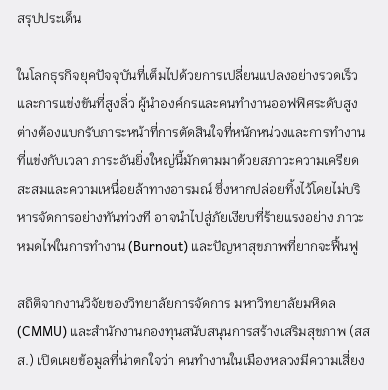สรุปประเด็น

ในโลกธุรกิจยุคปัจจุบันที่เต็มไปด้วยการเปลี่ยนแปลงอย่างรวดเร็วและการแข่งขันที่สูงลิ่ว ผู้นำองค์กรและคนทำงานออฟฟิศระดับสูงต่างต้องแบกรับภาระหน้าที่การตัดสินใจที่หนักหน่วงและการทำงานที่แข่งกับเวลา ภาระอันยิ่งใหญ่นี้มักตามมาด้วยสภาวะความเครียดสะสมและความเหนื่อยล้าทางอารมณ์ ซึ่งหากปล่อยทิ้งไว้โดยไม่บริหารจัดการอย่างทันท่วงที อาจนำไปสู่ภัยเงียบที่ร้ายแรงอย่าง ภาวะหมดไฟในการทำงาน (Burnout) และปัญหาสุขภาพที่ยากจะฟื้นฟู

สถิติจากงานวิจัยของวิทยาลัยการจัดการ มหาวิทยาลัยมหิดล (CMMU) และสำนักงานกองทุนสนับสนุนการสร้างเสริมสุขภาพ (สสส.) เปิดเผยข้อมูลที่น่าตกใจว่า คนทำงานในเมืองหลวงมีความเสี่ยง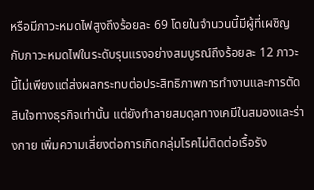หรือมีภาวะหมดไฟสูงถึงร้อยละ 69 โดยในจำนวนนี้มีผู้ที่เผชิญกับภาวะหมดไฟในระดับรุนแรงอย่างสมบูรณ์ถึงร้อยละ 12 ภาวะนี้ไม่เพียงแต่ส่งผลกระทบต่อประสิทธิภาพการทำงานและการตัดสินใจทางธุรกิจเท่านั้น แต่ยังทำลายสมดุลทางเคมีในสมองและร่างกาย เพิ่มความเสี่ยงต่อการเกิดกลุ่มโรคไม่ติดต่อเรื้อรัง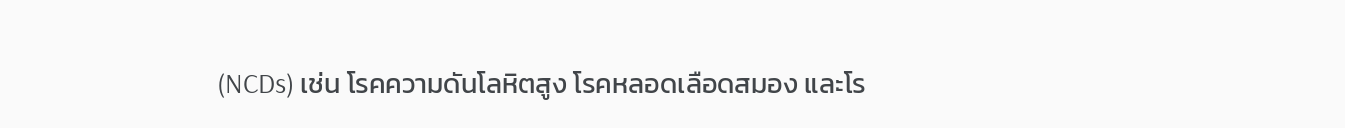(NCDs) เช่น โรคความดันโลหิตสูง โรคหลอดเลือดสมอง และโร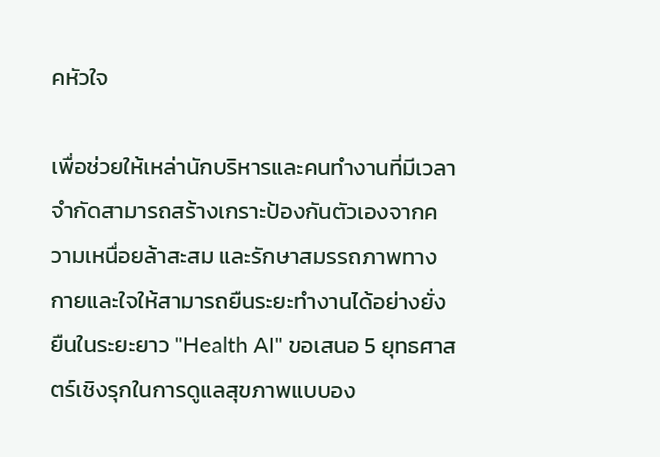คหัวใจ

เพื่อช่วยให้เหล่านักบริหารและคนทำงานที่มีเวลาจำกัดสามารถสร้างเกราะป้องกันตัวเองจากความเหนื่อยล้าสะสม และรักษาสมรรถภาพทางกายและใจให้สามารถยืนระยะทำงานได้อย่างยั่งยืนในระยะยาว "Health AI" ขอเสนอ 5 ยุทธศาสตร์เชิงรุกในการดูแลสุขภาพแบบอง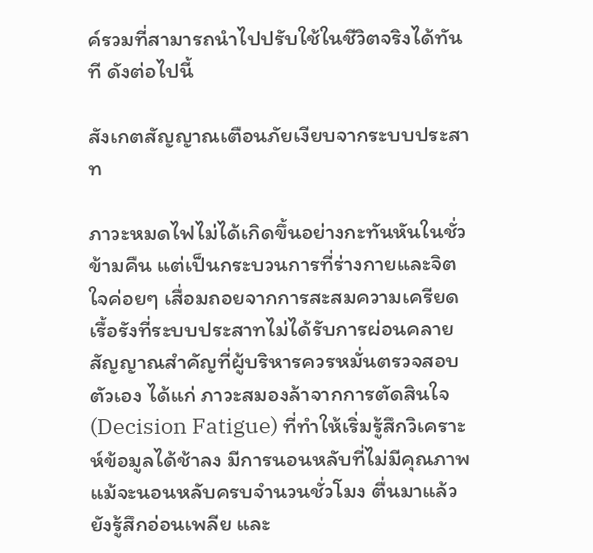ค์รวมที่สามารถนำไปปรับใช้ในชีวิตจริงได้ทันที ดังต่อไปนี้

สังเกตสัญญาณเตือนภัยเงียบจากระบบประสาท

ภาวะหมดไฟไม่ได้เกิดขึ้นอย่างกะทันหันในชั่วข้ามคืน แต่เป็นกระบวนการที่ร่างกายและจิตใจค่อยๆ เสื่อมถอยจากการสะสมความเครียดเรื้อรังที่ระบบประสาทไม่ได้รับการผ่อนคลาย สัญญาณสำคัญที่ผู้บริหารควรหมั่นตรวจสอบตัวเอง ได้แก่ ภาวะสมองล้าจากการตัดสินใจ (Decision Fatigue) ที่ทำให้เริ่มรู้สึกวิเคราะห์ข้อมูลได้ช้าลง มีการนอนหลับที่ไม่มีคุณภาพแม้จะนอนหลับครบจำนวนชั่วโมง ตื่นมาแล้วยังรู้สึกอ่อนเพลีย และ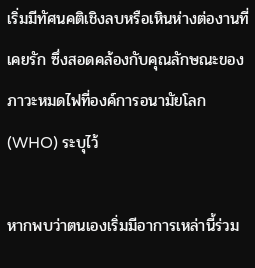เริ่มมีทัศนคติเชิงลบหรือเหินห่างต่องานที่เคยรัก ซึ่งสอดคล้องกับคุณลักษณะของภาวะหมดไฟที่องค์การอนามัยโลก (WHO) ระบุไว้

หากพบว่าตนเองเริ่มมีอาการเหล่านี้ร่วม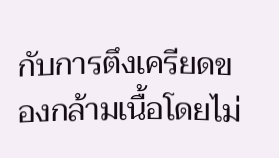กับการตึงเครียดของกล้ามเนื้อโดยไม่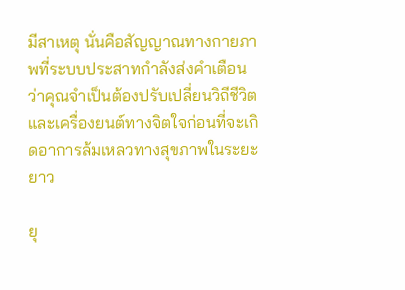มีสาเหตุ นั่นคือสัญญาณทางกายภาพที่ระบบประสาทกำลังส่งคำเตือนว่าคุณจำเป็นต้องปรับเปลี่ยนวิถีชีวิตและเครื่องยนต์ทางจิตใจก่อนที่จะเกิดอาการล้มเหลวทางสุขภาพในระยะยาว

ยุ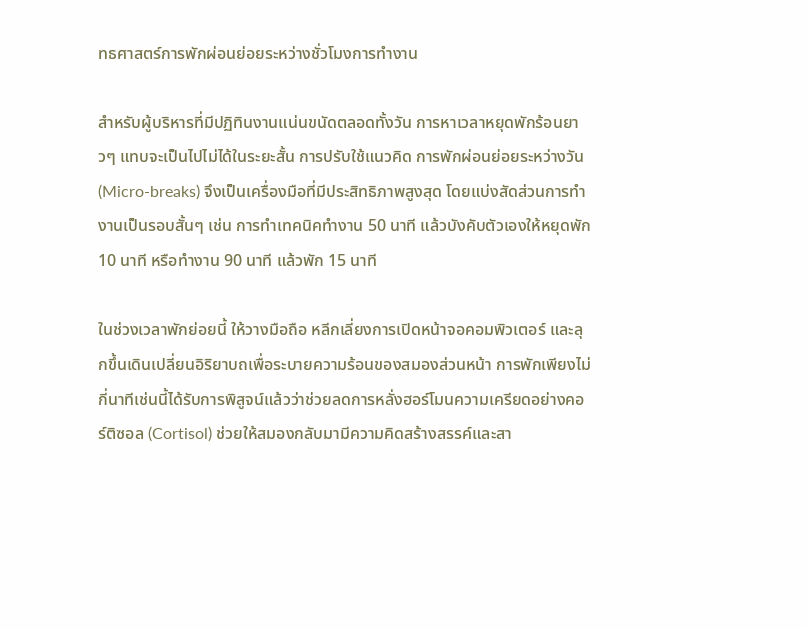ทธศาสตร์การพักผ่อนย่อยระหว่างชั่วโมงการทำงาน

สำหรับผู้บริหารที่มีปฏิทินงานแน่นขนัดตลอดทั้งวัน การหาเวลาหยุดพักร้อนยาวๆ แทบจะเป็นไปไม่ได้ในระยะสั้น การปรับใช้แนวคิด การพักผ่อนย่อยระหว่างวัน (Micro-breaks) จึงเป็นเครื่องมือที่มีประสิทธิภาพสูงสุด โดยแบ่งสัดส่วนการทำงานเป็นรอบสั้นๆ เช่น การทำเทคนิคทำงาน 50 นาที แล้วบังคับตัวเองให้หยุดพัก 10 นาที หรือทำงาน 90 นาที แล้วพัก 15 นาที

ในช่วงเวลาพักย่อยนี้ ให้วางมือถือ หลีกเลี่ยงการเปิดหน้าจอคอมพิวเตอร์ และลุกขึ้นเดินเปลี่ยนอิริยาบถเพื่อระบายความร้อนของสมองส่วนหน้า การพักเพียงไม่กี่นาทีเช่นนี้ได้รับการพิสูจน์แล้วว่าช่วยลดการหลั่งฮอร์โมนความเครียดอย่างคอร์ติซอล (Cortisol) ช่วยให้สมองกลับมามีความคิดสร้างสรรค์และสา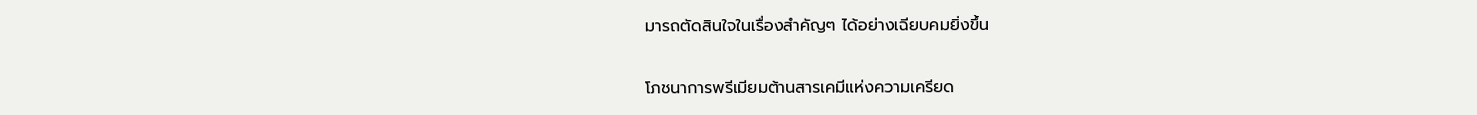มารถตัดสินใจในเรื่องสำคัญๆ ได้อย่างเฉียบคมยิ่งขึ้น

โภชนาการพรีเมียมต้านสารเคมีแห่งความเครียด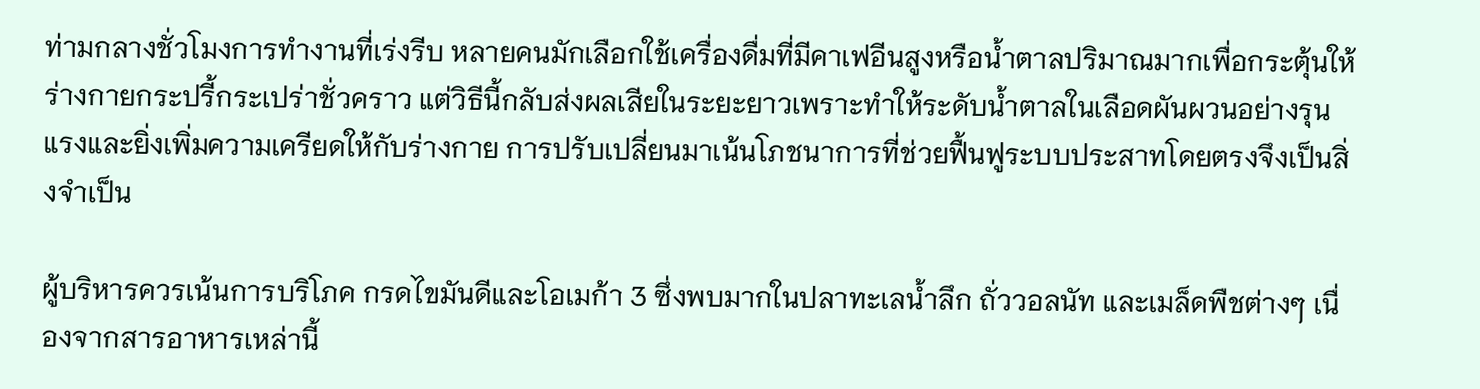ท่ามกลางชั่วโมงการทำงานที่เร่งรีบ หลายคนมักเลือกใช้เครื่องดื่มที่มีคาเฟอีนสูงหรือน้ำตาลปริมาณมากเพื่อกระตุ้นให้ร่างกายกระปรี้กระเปร่าชั่วคราว แต่วิธีนี้กลับส่งผลเสียในระยะยาวเพราะทำให้ระดับน้ำตาลในเลือดผันผวนอย่างรุนแรงและยิ่งเพิ่มความเครียดให้กับร่างกาย การปรับเปลี่ยนมาเน้นโภชนาการที่ช่วยฟื้นฟูระบบประสาทโดยตรงจึงเป็นสิ่งจำเป็น

ผู้บริหารควรเน้นการบริโภค กรดไขมันดีและโอเมก้า 3 ซึ่งพบมากในปลาทะเลน้ำลึก ถั่ววอลนัท และเมล็ดพืชต่างๆ เนื่องจากสารอาหารเหล่านี้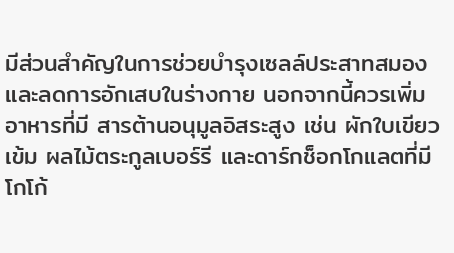มีส่วนสำคัญในการช่วยบำรุงเซลล์ประสาทสมองและลดการอักเสบในร่างกาย นอกจากนี้ควรเพิ่มอาหารที่มี สารต้านอนุมูลอิสระสูง เช่น ผักใบเขียวเข้ม ผลไม้ตระกูลเบอร์รี และดาร์กช็อกโกแลตที่มีโกโก้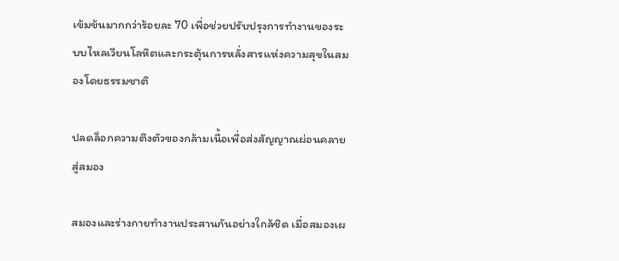เข้มข้นมากกว่าร้อยละ 70 เพื่อช่วยปรับปรุงการทำงานของระบบไหลเวียนโลหิตและกระตุ้นการหลั่งสารแห่งความสุขในสมองโดยธรรมชาติ

ปลดล็อกความตึงตัวของกล้ามเนื้อเพื่อส่งสัญญาณผ่อนคลายสู่สมอง

สมองและร่างกายทำงานประสานกันอย่างใกล้ชิด เมื่อสมองเผ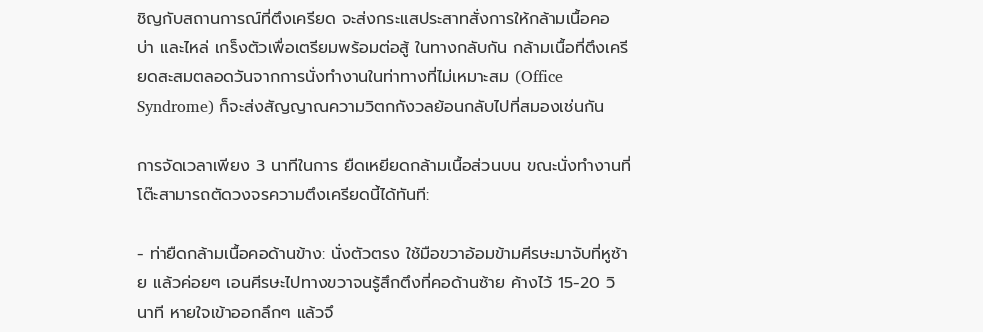ชิญกับสถานการณ์ที่ตึงเครียด จะส่งกระแสประสาทสั่งการให้กล้ามเนื้อคอ บ่า และไหล่ เกร็งตัวเพื่อเตรียมพร้อมต่อสู้ ในทางกลับกัน กล้ามเนื้อที่ตึงเครียดสะสมตลอดวันจากการนั่งทำงานในท่าทางที่ไม่เหมาะสม (Office Syndrome) ก็จะส่งสัญญาณความวิตกกังวลย้อนกลับไปที่สมองเช่นกัน

การจัดเวลาเพียง 3 นาทีในการ ยืดเหยียดกล้ามเนื้อส่วนบน ขณะนั่งทำงานที่โต๊ะสามารถตัดวงจรความตึงเครียดนี้ได้ทันที:

- ท่ายืดกล้ามเนื้อคอด้านข้าง: นั่งตัวตรง ใช้มือขวาอ้อมข้ามศีรษะมาจับที่หูซ้าย แล้วค่อยๆ เอนศีรษะไปทางขวาจนรู้สึกตึงที่คอด้านซ้าย ค้างไว้ 15-20 วินาที หายใจเข้าออกลึกๆ แล้วจึ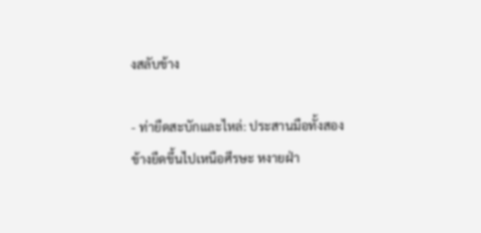งสลับข้าง

- ท่ายืดสะบักและไหล่: ประสานมือทั้งสองข้างยืดขึ้นไปเหนือศีรษะ หงายฝ่า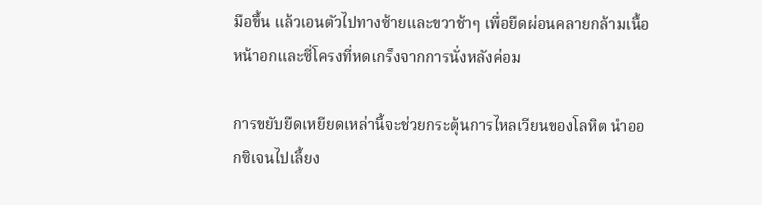มือขึ้น แล้วเอนตัวไปทางซ้ายและขวาช้าๆ เพื่อยืดผ่อนคลายกล้ามเนื้อหน้าอกและซี่โครงที่หดเกร็งจากการนั่งหลังค่อม

การขยับยืดเหยียดเหล่านี้จะช่วยกระตุ้นการไหลเวียนของโลหิต นำออกซิเจนไปเลี้ยง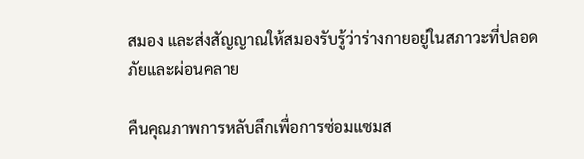สมอง และส่งสัญญาณให้สมองรับรู้ว่าร่างกายอยู่ในสภาวะที่ปลอดภัยและผ่อนคลาย

คืนคุณภาพการหลับลึกเพื่อการซ่อมแซมส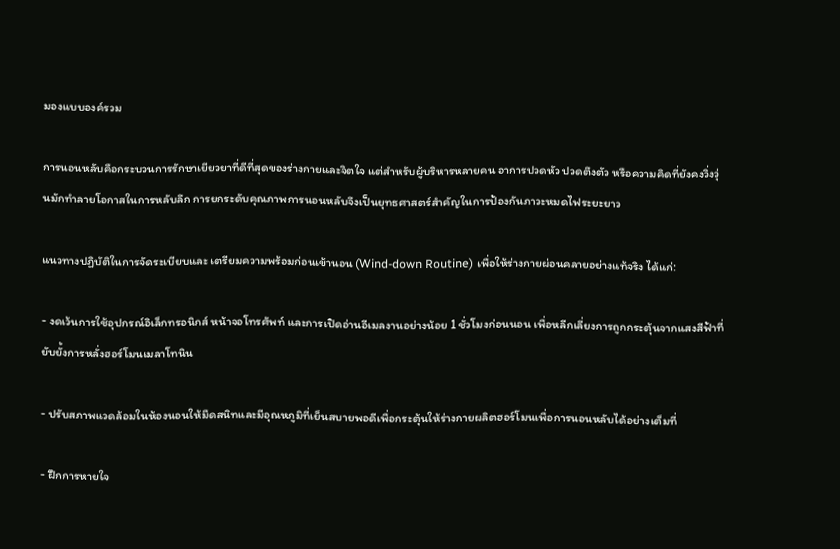มองแบบองค์รวม

การนอนหลับคือกระบวนการรักษาเยียวยาที่ดีที่สุดของร่างกายและจิตใจ แต่สำหรับผู้บริหารหลายคน อาการปวดหัว ปวดตึงตัว หรือความคิดที่ยังคงวิ่งวุ่นมักทำลายโอกาสในการหลับลึก การยกระดับคุณภาพการนอนหลับจึงเป็นยุทธศาสตร์สำคัญในการป้องกันภาวะหมดไฟระยะยาว

แนวทางปฏิบัติในการจัดระเบียบและ เตรียมความพร้อมก่อนเข้านอน (Wind-down Routine) เพื่อให้ร่างกายผ่อนคลายอย่างแท้จริง ได้แก่:

- งดเว้นการใช้อุปกรณ์อิเล็กทรอนิกส์ หน้าจอโทรศัพท์ และการเปิดอ่านอีเมลงานอย่างน้อย 1 ชั่วโมงก่อนนอน เพื่อหลีกเลี่ยงการถูกกระตุ้นจากแสงสีฟ้าที่ยับยั้งการหลั่งฮอร์โมนเมลาโทนิน

- ปรับสภาพแวดล้อมในห้องนอนให้มืดสนิทและมีอุณหภูมิที่เย็นสบายพอดีเพื่อกระตุ้นให้ร่างกายผลิตฮอร์โมนเพื่อการนอนหลับได้อย่างเต็มที่

- ฝึกการหายใจ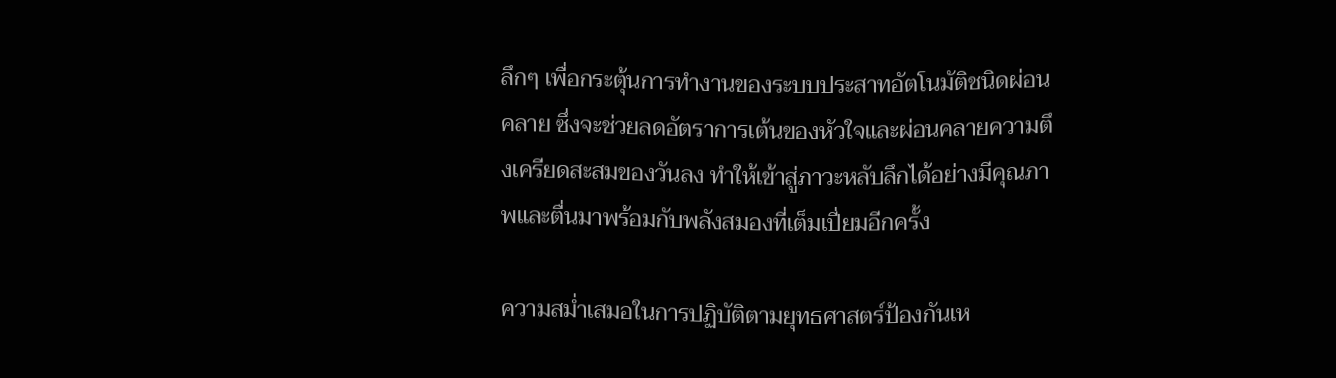ลึกๆ เพื่อกระตุ้นการทำงานของระบบประสาทอัตโนมัติชนิดผ่อนคลาย ซึ่งจะช่วยลดอัตราการเต้นของหัวใจและผ่อนคลายความตึงเครียดสะสมของวันลง ทำให้เข้าสู่ภาวะหลับลึกได้อย่างมีคุณภาพและตื่นมาพร้อมกับพลังสมองที่เต็มเปี่ยมอีกครั้ง

ความสม่ำเสมอในการปฏิบัติตามยุทธศาสตร์ป้องกันเห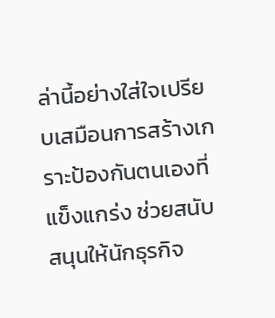ล่านี้อย่างใส่ใจเปรียบเสมือนการสร้างเกราะป้องกันตนเองที่แข็งแกร่ง ช่วยสนับสนุนให้นักธุรกิจ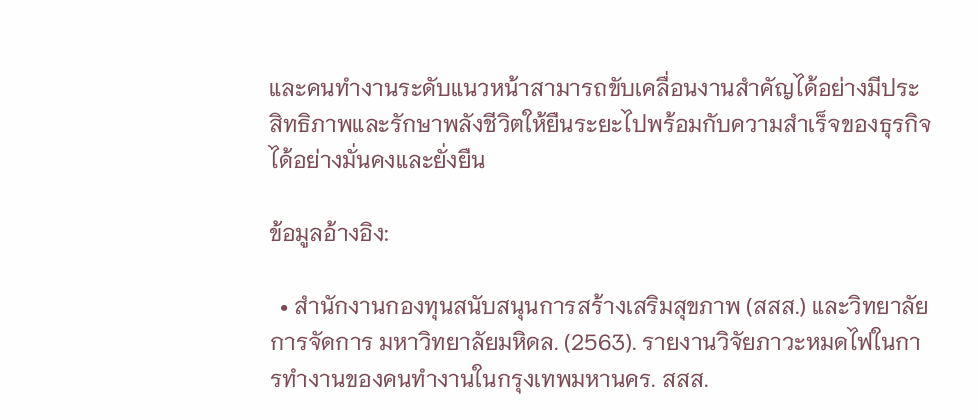และคนทำงานระดับแนวหน้าสามารถขับเคลื่อนงานสำคัญได้อย่างมีประสิทธิภาพและรักษาพลังชีวิตให้ยืนระยะไปพร้อมกับความสำเร็จของธุรกิจได้อย่างมั่นคงและยั่งยืน

ข้อมูลอ้างอิง:

  • สำนักงานกองทุนสนับสนุนการสร้างเสริมสุขภาพ (สสส.) และวิทยาลัยการจัดการ มหาวิทยาลัยมหิดล. (2563). รายงานวิจัยภาวะหมดไฟในการทำงานของคนทำงานในกรุงเทพมหานคร. สสส.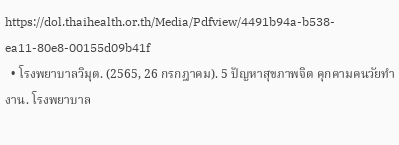https://dol.thaihealth.or.th/Media/Pdfview/4491b94a-b538-ea11-80e8-00155d09b41f
  • โรงพยาบาลวิมุต. (2565, 26 กรกฎาคม). 5 ปัญหาสุขภาพจิต คุกคามคนวัยทำงาน. โรงพยาบาล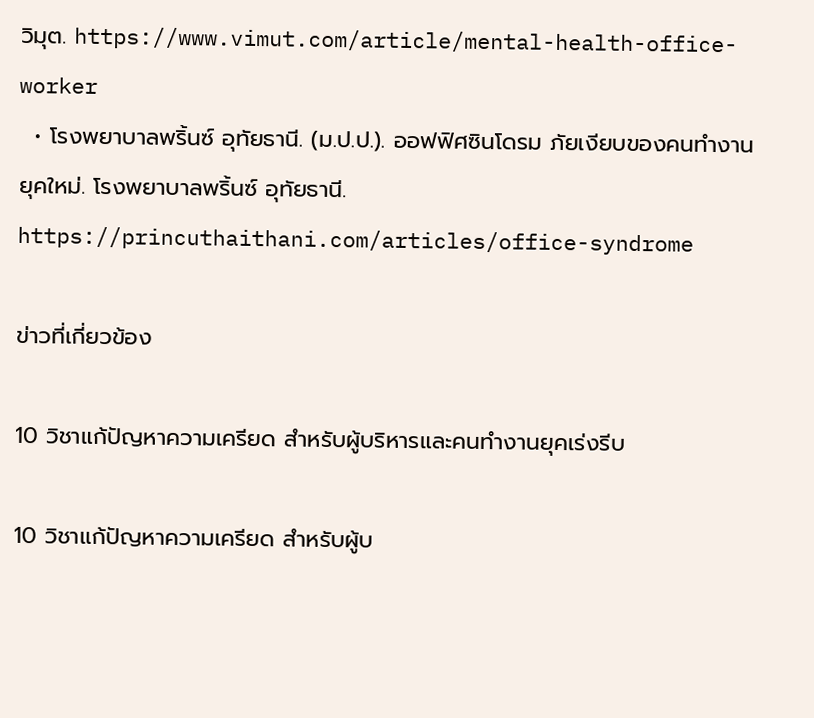วิมุต. https://www.vimut.com/article/mental-health-office-worker
  • โรงพยาบาลพริ้นซ์ อุทัยธานี. (ม.ป.ป.). ออฟฟิศซินโดรม ภัยเงียบของคนทำงานยุคใหม่. โรงพยาบาลพริ้นซ์ อุทัยธานี. https://princuthaithani.com/articles/office-syndrome

ข่าวที่เกี่ยวข้อง

10 วิชาแก้ปัญหาความเครียด สำหรับผู้บริหารและคนทำงานยุคเร่งรีบ

10 วิชาแก้ปัญหาความเครียด สำหรับผู้บ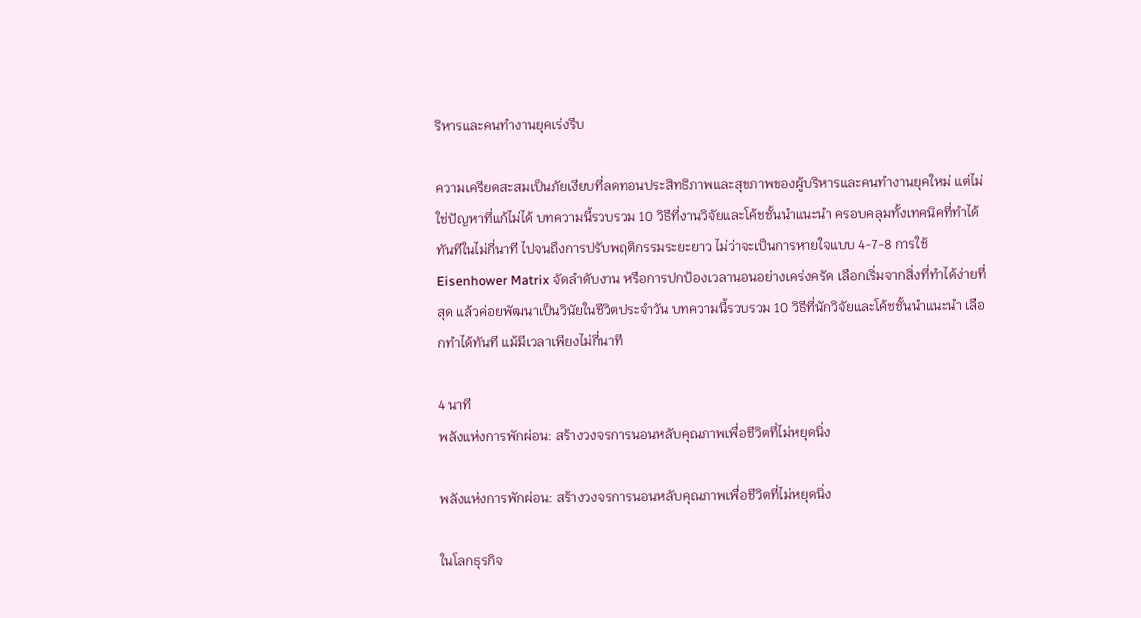ริหารและคนทำงานยุคเร่งรีบ

ความเครียดสะสมเป็นภัยเงียบที่ลดทอนประสิทธิภาพและสุขภาพของผู้บริหารและคนทำงานยุคใหม่ แต่ไม่ใช่ปัญหาที่แก้ไม่ได้ บทความนี้รวบรวม 10 วิธีที่งานวิจัยและโค้ชชั้นนำแนะนำ ครอบคลุมทั้งเทคนิคที่ทำได้ทันทีในไม่กี่นาที ไปจนถึงการปรับพฤติกรรมระยะยาว ไม่ว่าจะเป็นการหายใจแบบ 4-7-8 การใช้ Eisenhower Matrix จัดลำดับงาน หรือการปกป้องเวลานอนอย่างเคร่งครัด เลือกเริ่มจากสิ่งที่ทำได้ง่ายที่สุด แล้วค่อยพัฒนาเป็นวินัยในชีวิตประจำวัน บทความนี้รวบรวม 10 วิธีที่นักวิจัยและโค้ชชั้นนำแนะนำ เลือกทำได้ทันที แม้มีเวลาเพียงไม่กี่นาที

4 นาที
พลังแห่งการพักผ่อน: สร้างวงจรการนอนหลับคุณภาพเพื่อชีวิตที่ไม่หยุดนิ่ง

พลังแห่งการพักผ่อน: สร้างวงจรการนอนหลับคุณภาพเพื่อชีวิตที่ไม่หยุดนิ่ง

ในโลกธุรกิจ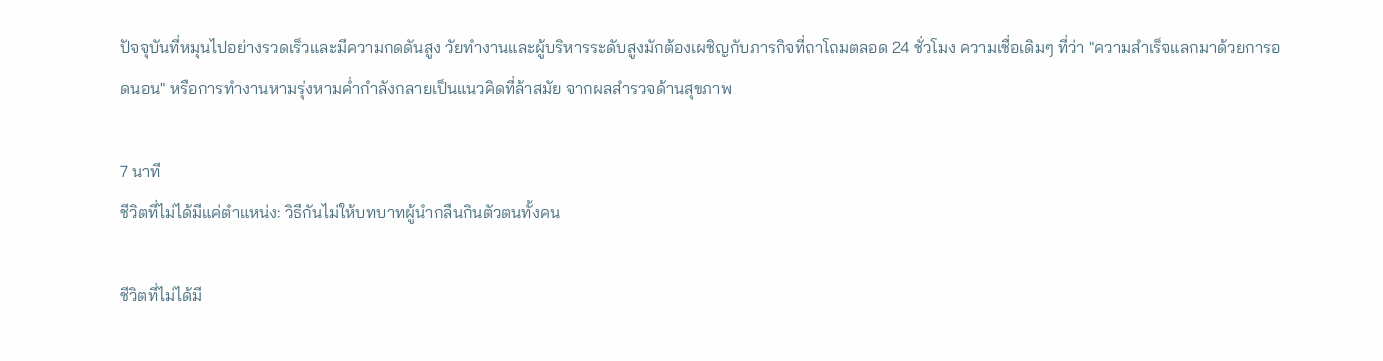ปัจจุบันที่หมุนไปอย่างรวดเร็วและมีความกดดันสูง วัยทำงานและผู้บริหารระดับสูงมักต้องเผชิญกับภารกิจที่ถาโถมตลอด 24 ชั่วโมง ความเชื่อเดิมๆ ที่ว่า "ความสำเร็จแลกมาด้วยการอดนอน" หรือการทำงานหามรุ่งหามค่ำกำลังกลายเป็นแนวคิดที่ล้าสมัย จากผลสำรวจด้านสุขภาพ

7 นาที
ชีวิตที่ไม่ได้มีแค่ตำแหน่ง: วิธีกันไม่ให้บทบาทผู้นำกลืนกินตัวตนทั้งคน

ชีวิตที่ไม่ได้มี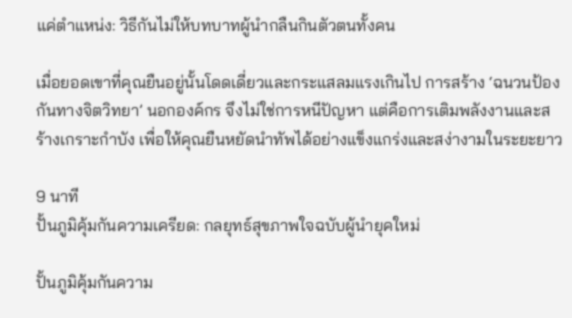แค่ตำแหน่ง: วิธีกันไม่ให้บทบาทผู้นำกลืนกินตัวตนทั้งคน

เมื่อยอดเขาที่คุณยืนอยู่นั้นโดดเดี่ยวและกระแสลมแรงเกินไป การสร้าง ‘ฉนวนป้องกันทางจิตวิทยา’ นอกองค์กร จึงไม่ใช่การหนีปัญหา แต่คือการเติมพลังงานและสร้างเกราะกำบัง เพื่อให้คุณยืนหยัดนำทัพได้อย่างแข็งแกร่งและสง่างามในระยะยาว

9 นาที
ปั้นภูมิคุ้มกันความเครียด: กลยุทธ์สุขภาพใจฉบับผู้นำยุคใหม่

ปั้นภูมิคุ้มกันความ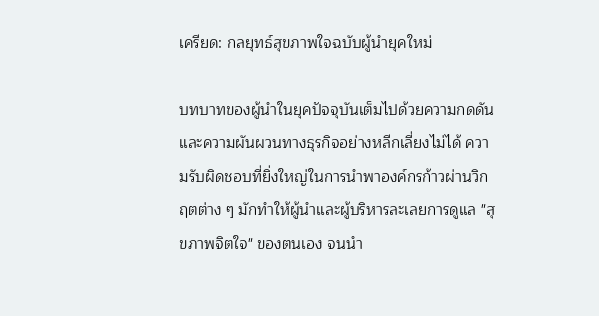เครียด: กลยุทธ์สุขภาพใจฉบับผู้นำยุคใหม่

บทบาทของผู้นำในยุคปัจจุบันเต็มไปด้วยความกดดันและความผันผวนทางธุรกิจอย่างหลีกเลี่ยงไม่ได้ ความรับผิดชอบที่ยิ่งใหญ่ในการนำพาองค์กรก้าวผ่านวิกฤตต่าง ๆ มักทำให้ผู้นำและผู้บริหารละเลยการดูแล "สุขภาพจิตใจ" ของตนเอง จนนำ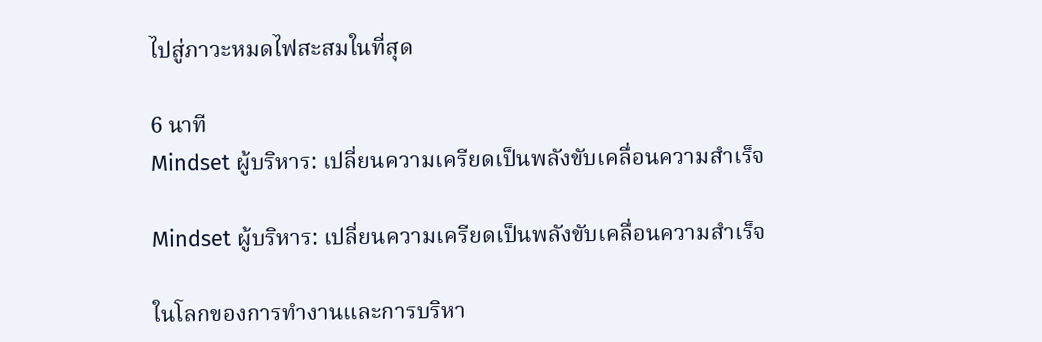ไปสู่ภาวะหมดไฟสะสมในที่สุด

6 นาที
Mindset ผู้บริหาร: เปลี่ยนความเครียดเป็นพลังขับเคลื่อนความสำเร็จ

Mindset ผู้บริหาร: เปลี่ยนความเครียดเป็นพลังขับเคลื่อนความสำเร็จ

ในโลกของการทำงานและการบริหา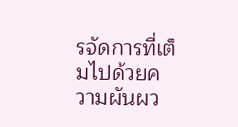รจัดการที่เต็มไปด้วยความผันผว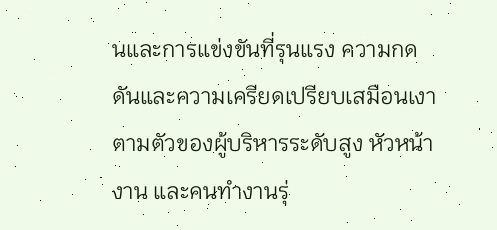นและการแข่งขันที่รุนแรง ความกดดันและความเครียดเปรียบเสมือนเงาตามตัวของผู้บริหารระดับสูง หัวหน้างาน และคนทำงานรุ่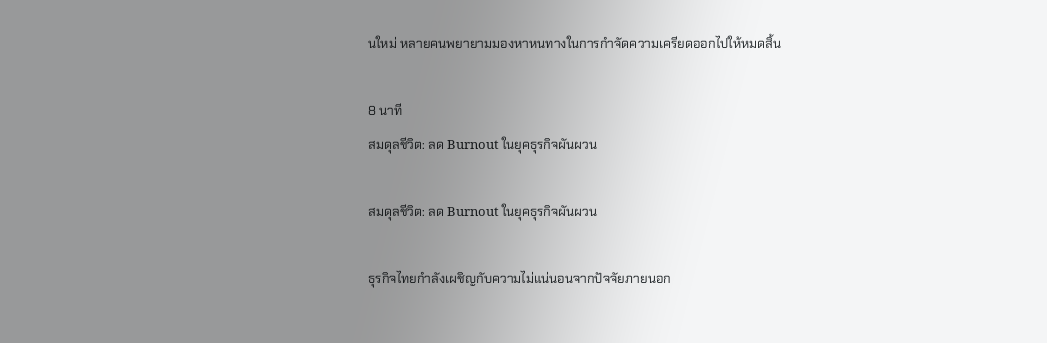นใหม่ หลายคนพยายามมองหาหนทางในการกำจัดความเครียดออกไปให้หมดสิ้น

8 นาที
สมดุลชีวิต: ลด Burnout ในยุคธุรกิจผันผวน

สมดุลชีวิต: ลด Burnout ในยุคธุรกิจผันผวน

ธุรกิจไทยกำลังเผชิญกับความไม่แน่นอนจากปัจจัยภายนอก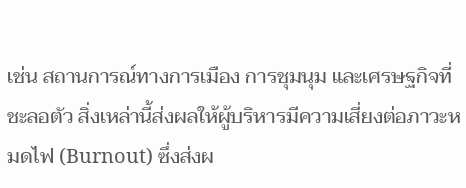เช่น สถานการณ์ทางการเมือง การชุมนุม และเศรษฐกิจที่ชะลอตัว สิ่งเหล่านี้ส่งผลให้ผู้บริหารมีความเสี่ยงต่อภาวะหมดไฟ (Burnout) ซึ่งส่งผ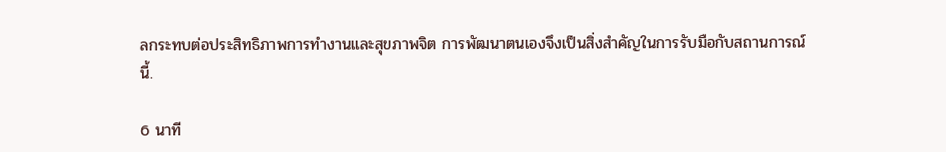ลกระทบต่อประสิทธิภาพการทำงานและสุขภาพจิต การพัฒนาตนเองจึงเป็นสิ่งสำคัญในการรับมือกับสถานการณ์นี้.

6 นาที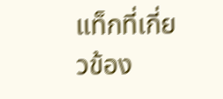แท็กที่เกี่ยวข้อง